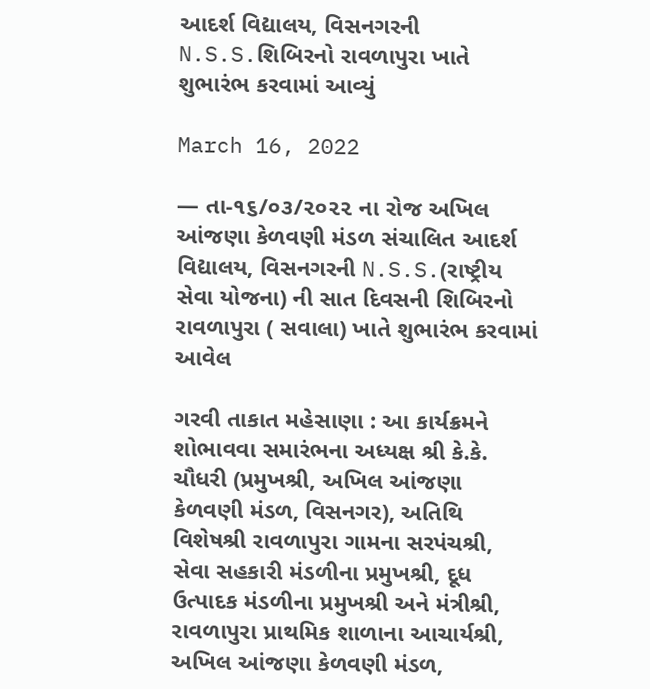આદર્શ વિદ્યાલય, વિસનગરની N.S.S.શિબિરનો રાવળાપુરા ખાતે શુભારંભ કરવામાં આવ્યું

March 16, 2022

— તા-૧૬/૦૩/૨૦૨૨ ના રોજ અખિલ આંજણા કેળવણી મંડળ સંચાલિત આદર્શ વિદ્યાલય, વિસનગરની N.S.S.(રાષ્ટ્રીય સેવા યોજના) ની સાત દિવસની શિબિરનો રાવળાપુરા ( સવાલા) ખાતે શુભારંભ કરવામાં આવેલ

ગરવી તાકાત મહેસાણા : આ કાર્યક્રમને શોભાવવા સમારંભના અધ્યક્ષ શ્રી કે.કે. ચૌધરી (પ્રમુખશ્રી, અખિલ આંજણા કેળવણી મંડળ, વિસનગર), અતિથિ વિશેષશ્રી રાવળાપુરા ગામના સરપંચશ્રી, સેવા સહકારી મંડળીના પ્રમુખશ્રી, દૂધ ઉત્પાદક મંડળીના પ્રમુખશ્રી અને મંત્રીશ્રી, રાવળાપુરા પ્રાથમિક શાળાના આચાર્યશ્રી, અખિલ આંજણા કેળવણી મંડળ,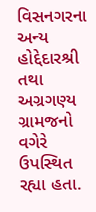વિસનગરના અન્ય હોદ્દેદારશ્રી તથા અગ્રગણ્ય ગ્રામજનો વગેરે ઉપસ્થિત રહ્યા હતા.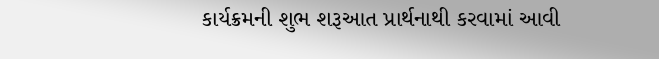કાર્યક્રમની શુભ શરૂઆત પ્રાર્થનાથી કરવામાં આવી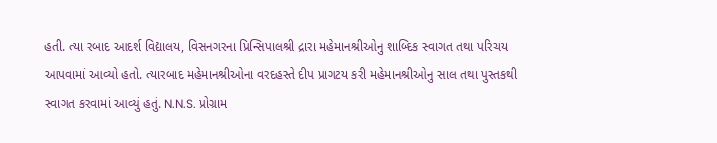હતી. ત્યા રબાદ આદર્શ વિદ્યાલય, વિસનગરના પ્રિન્સિપાલશ્રી દ્રારા મહેમાનશ્રીઓનુ શાબ્દિક સ્વાગત તથા પરિચય આપવામાં આવ્યો હતો. ત્યારબાદ મહેમાનશ્રીઓના વરદહસ્તે દીપ પ્રાગટય કરી મહેમાનશ્રીઓનુ સાલ તથા પુસ્તકથી સ્વાગત કરવામાં આવ્યું હતું. N.N.S. પ્રોગ્રામ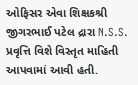ઓફિસર એવા શિક્ષકશ્રી જીગરભાઈ પટેલ દ્રારા N.S.S. પ્રવૃત્તિ વિશે વિસ્તૃત માહિતી આપવામાં આવી હતી.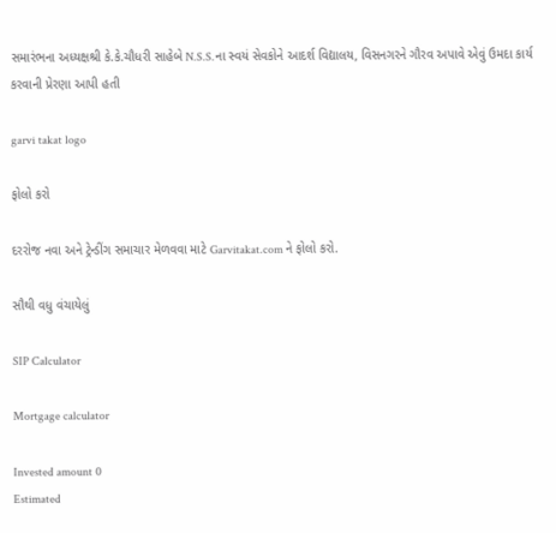સમારંભના અધ્યક્ષશ્રી કે.કે.ચૌધરી સાહેબે N.S.S.ના સ્વયં સેવકોને આદર્શ વિદ્યાલય, વિસનગરને ગૌરવ અપાવે એવું ઉમદા કાર્ય કરવાની પ્રેરણા આપી હતી

garvi takat logo

ફોલો કરો

દરરોજ નવા અને ટ્રેન્ડીંગ સમાચાર મેળવવા માટે Garvitakat.com ને ફોલો કરો.

સૌથી વધુ વંચાયેલું

SIP Calculator

Mortgage calculator

Invested amount 0
Estimated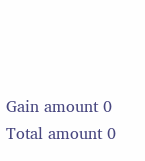Gain amount 0
Total amount 0